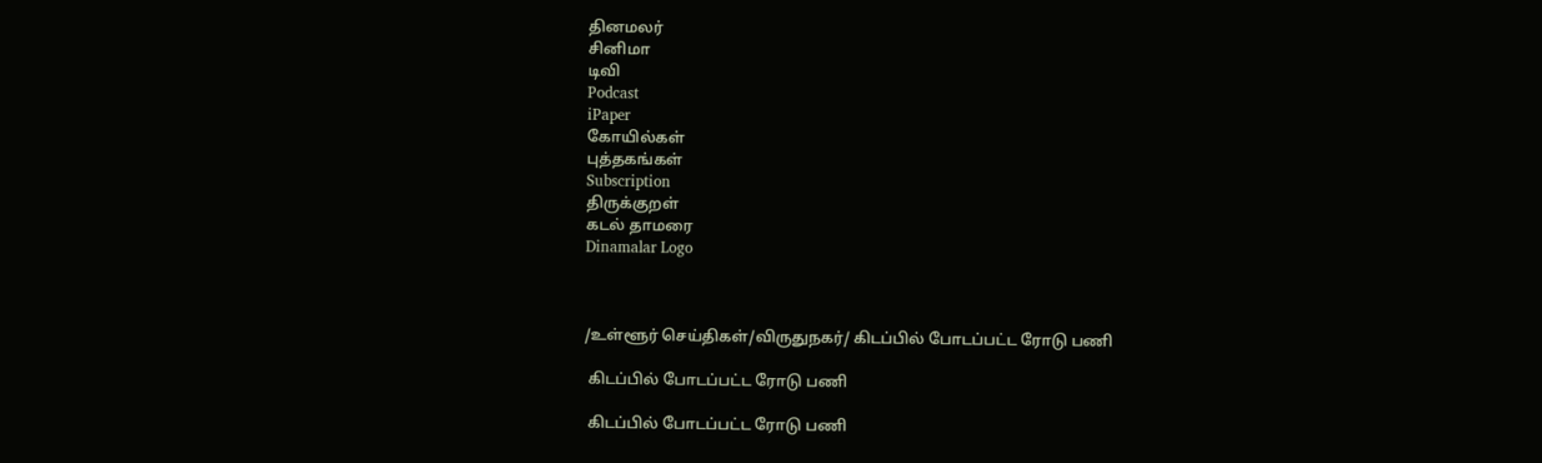தினமலர்
சினிமா
டிவி
Podcast
iPaper
கோயில்கள்
புத்தகங்கள்
Subscription
திருக்குறள்
கடல் தாமரை
Dinamalar Logo



/உள்ளூர் செய்திகள்/விருதுநகர்/ கிடப்பில் போடப்பட்ட ரோடு பணி

 கிடப்பில் போடப்பட்ட ரோடு பணி

 கிடப்பில் போடப்பட்ட ரோடு பணி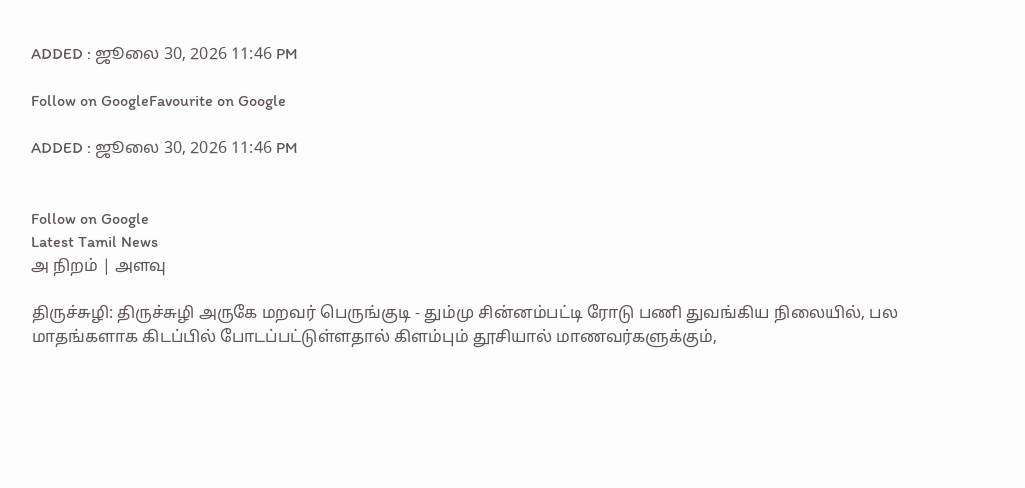ADDED : ஜூலை 30, 2026 11:46 PM

Follow on GoogleFavourite on Google

ADDED : ஜூலை 30, 2026 11:46 PM


Follow on Google
Latest Tamil News
அ நிறம் | அளவு

திருச்சுழி: திருச்சுழி அருகே மறவர் பெருங்குடி - தும்மு சின்னம்பட்டி ரோடு பணி துவங்கிய நிலையில், பல மாதங்களாக கிடப்பில் போடப்பட்டுள்ளதால் கிளம்பும் தூசியால் மாணவர்களுக்கும்,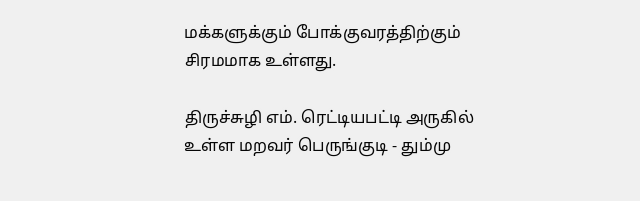மக்களுக்கும் போக்குவரத்திற்கும் சிரமமாக உள்ளது.

திருச்சுழி எம். ரெட்டியபட்டி அருகில் உள்ள மறவர் பெருங்குடி - தும்மு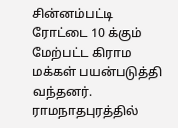சின்னம்பட்டி ரோட்டை 10 க்கும் மேற்பட்ட கிராம மக்கள் பயன்படுத்தி வந்தனர். ராமநாதபுரத்தில்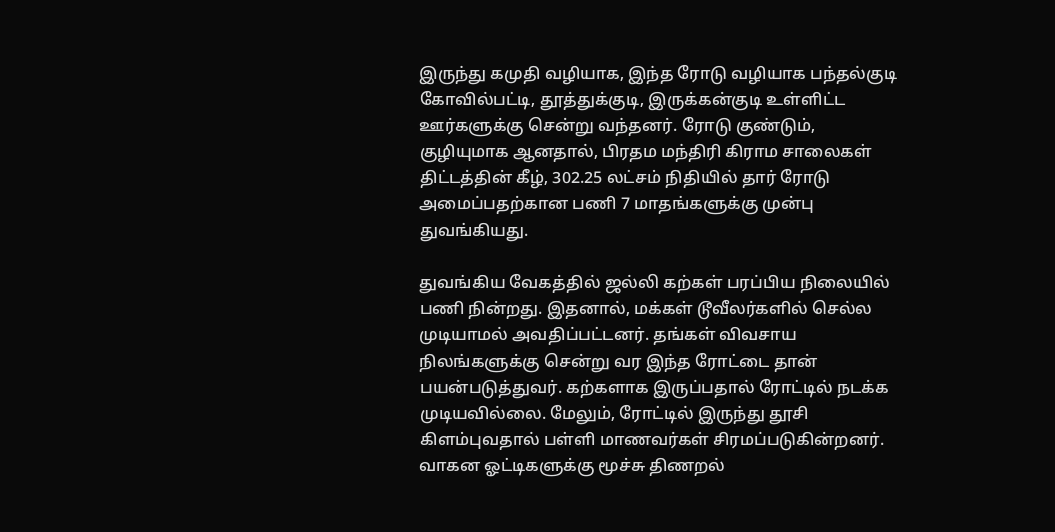இருந்து கமுதி வழியாக, இந்த ரோடு வழியாக பந்தல்குடி கோவில்பட்டி, தூத்துக்குடி, இருக்கன்குடி உள்ளிட்ட ஊர்களுக்கு சென்று வந்தனர். ரோடு குண்டும், குழியுமாக ஆனதால், பிரதம மந்திரி கிராம சாலைகள் திட்டத்தின் கீழ், 302.25 லட்சம் நிதியில் தார் ரோடு அமைப்பதற்கான பணி 7 மாதங்களுக்கு முன்பு துவங்கியது.

துவங்கிய வேகத்தில் ஜல்லி கற்கள் பரப்பிய நிலையில் பணி நின்றது. இதனால், மக்கள் டூவீலர்களில் செல்ல முடியாமல் அவதிப்பட்டனர். தங்கள் விவசாய நிலங்களுக்கு சென்று வர இந்த ரோட்டை தான் பயன்படுத்துவர். கற்களாக இருப்பதால் ரோட்டில் நடக்க முடியவில்லை. மேலும், ரோட்டில் இருந்து தூசி கிளம்புவதால் பள்ளி மாணவர்கள் சிரமப்படுகின்றனர். வாகன ஓட்டிகளுக்கு மூச்சு திணறல்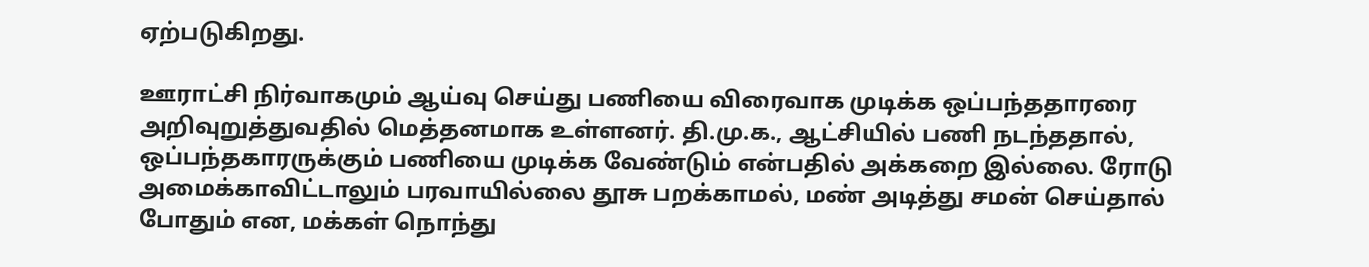ஏற்படுகிறது.

ஊராட்சி நிர்வாகமும் ஆய்வு செய்து பணியை விரைவாக முடிக்க ஒப்பந்ததாரரை அறிவுறுத்துவதில் மெத்தனமாக உள்ளனர். தி.மு.க., ஆட்சியில் பணி நடந்ததால், ஒப்பந்தகாரருக்கும் பணியை முடிக்க வேண்டும் என்பதில் அக்கறை இல்லை. ரோடு அமைக்காவிட்டாலும் பரவாயில்லை தூசு பறக்காமல், மண் அடித்து சமன் செய்தால் போதும் என, மக்கள் நொந்து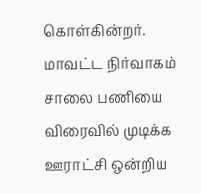கொள்கின்றர். மாவட்ட நிர்வாகம் சாலை பணியை விரைவில் முடிக்க ஊராட்சி ஒன்றிய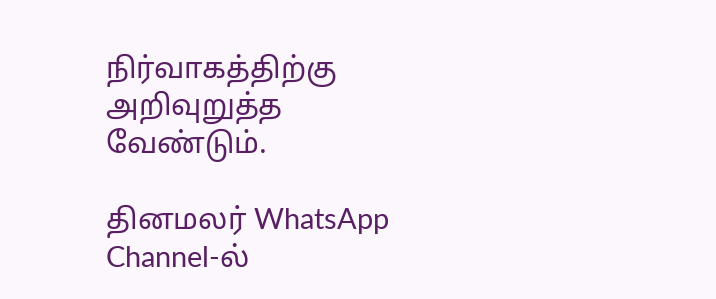நிர்வாகத்திற்கு அறிவுறுத்த வேண்டும்.

தினமலர் WhatsApp Channel-ல்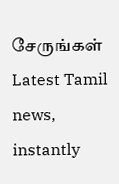சேருங்கள்
Latest Tamil news, instantly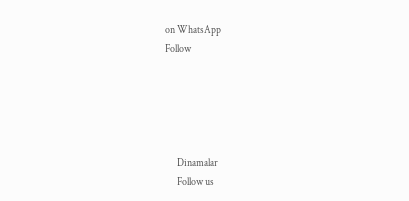on WhatsApp
Follow





      Dinamalar
      Follow us